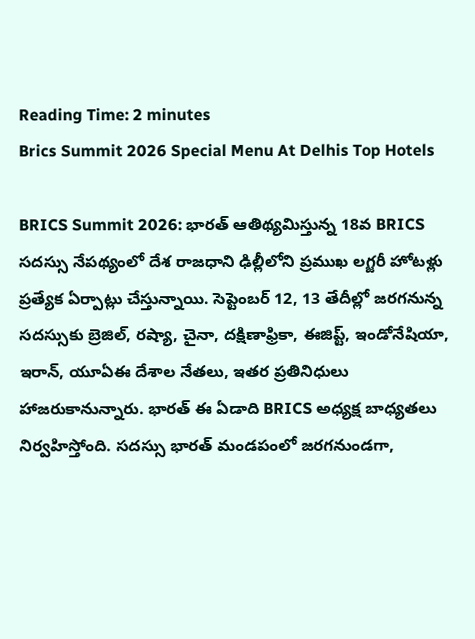Reading Time: 2 minutes
Brics Summit 2026 Special Menu At Delhis Top Hotels

BRICS Summit 2026: భారత్ ఆతిథ్యమిస్తున్న 18వ BRICS సదస్సు నేపథ్యంలో దేశ రాజధాని ఢిల్లీలోని ప్రముఖ లగ్జరీ హోటళ్లు ప్రత్యేక ఏర్పాట్లు చేస్తున్నాయి. సెప్టెంబర్ 12, 13 తేదీల్లో జరగనున్న సదస్సుకు బ్రెజిల్, రష్యా, చైనా, దక్షిణాఫ్రికా, ఈజిప్ట్, ఇండోనేషియా, ఇరాన్, యూఏఈ దేశాల నేతలు, ఇతర ప్రతినిధులు హాజరుకానున్నారు. భారత్ ఈ ఏడాది BRICS అధ్యక్ష బాధ్యతలు నిర్వహిస్తోంది. సదస్సు భారత్ మండపంలో జరగనుండగా,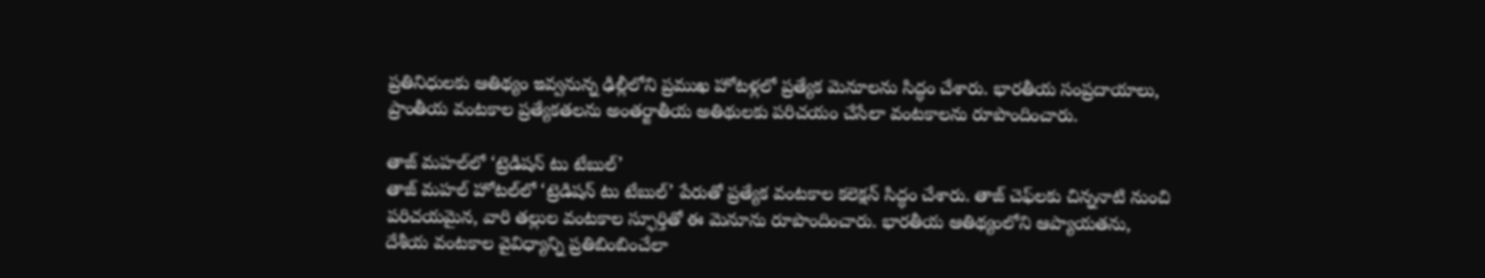ప్రతినిధులకు ఆతిథ్యం ఇవ్వనున్న ఢిల్లీలోని ప్రముఖ హోటళ్లలో ప్రత్యేక మెనూలను సిద్ధం చేశారు. భారతీయ సంప్రదాయాలు, ప్రాంతీయ వంటకాల ప్రత్యేకతలను అంతర్జాతీయ అతిథులకు పరిచయం చేసేలా వంటకాలను రూపొందించారు.

తాజ్ మహల్‌లో ‘ట్రెడిషన్ టు టేబుల్’
తాజ్ మహల్ హోటల్‌లో ‘ట్రెడిషన్ టు టేబుల్’ పేరుతో ప్రత్యేక వంటకాల కలెక్షన్ సిద్ధం చేశారు. తాజ్ చెఫ్‌లకు చిన్ననాటి నుంచి పరిచయమైన, వారి తల్లుల వంటకాల స్ఫూర్తితో ఈ మెనూను రూపొందించారు. భారతీయ ఆతిథ్యంలోని ఆప్యాయతను, దేశీయ వంటకాల వైవిధ్యాన్ని ప్రతిబింబించేలా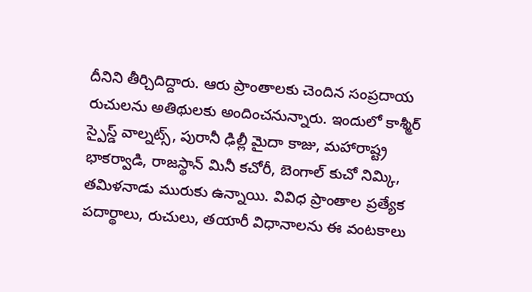దీనిని తీర్చిదిద్దారు. ఆరు ప్రాంతాలకు చెందిన సంప్రదాయ రుచులను అతిథులకు అందించనున్నారు. ఇందులో కాశ్మీర్ స్పైస్డ్ వాల్నట్స్, పురానీ ఢిల్లీ మైదా కాజు, మహారాష్ట్ర భాకర్వాడి, రాజస్థాన్ మినీ కచోరీ, బెంగాల్ కుచో నిమ్కి, తమిళనాడు మురుకు ఉన్నాయి. వివిధ ప్రాంతాల ప్రత్యేక పదార్థాలు, రుచులు, తయారీ విధానాలను ఈ వంటకాలు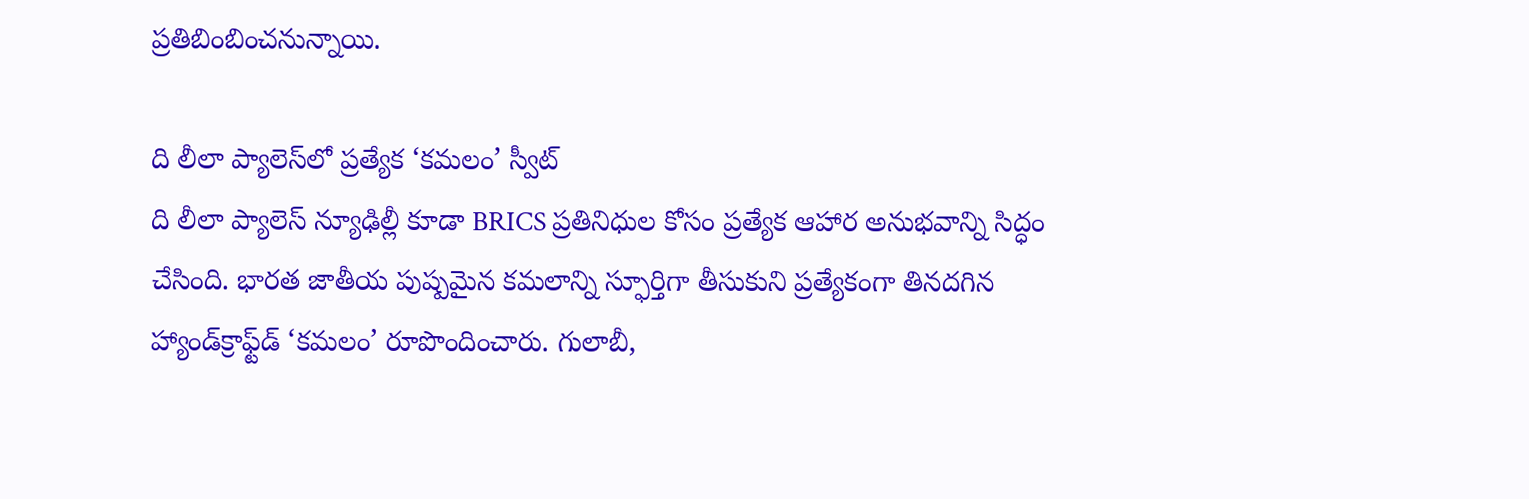ప్రతిబింబించనున్నాయి.

ది లీలా ప్యాలెస్‌లో ప్రత్యేక ‘కమలం’ స్వీట్
ది లీలా ప్యాలెస్ న్యూఢిల్లీ కూడా BRICS ప్రతినిధుల కోసం ప్రత్యేక ఆహార అనుభవాన్ని సిద్ధం చేసింది. భారత జాతీయ పుష్పమైన కమలాన్ని స్ఫూర్తిగా తీసుకుని ప్రత్యేకంగా తినదగిన హ్యాండ్‌క్రాఫ్ట్‌డ్ ‘కమలం’ రూపొందించారు. గులాబీ,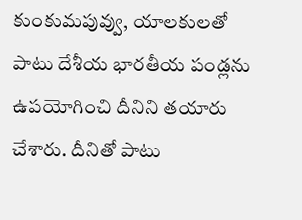కుంకుమపువ్వు, యాలకులతో పాటు దేశీయ భారతీయ పండ్లను ఉపయోగించి దీనిని తయారు చేశారు. దీనితో పాటు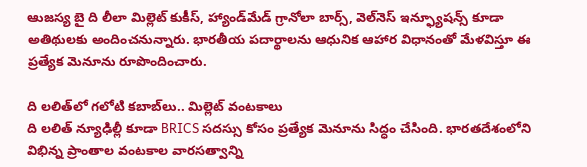ఆుజస్య బై ది లీలా మిల్లెట్ కుకీస్, హ్యాండ్‌మేడ్ గ్రానోలా బార్స్, వెల్‌నెస్ ఇన్ఫ్యూషన్స్ కూడా అతిథులకు అందించనున్నారు. భారతీయ పదార్థాలను ఆధునిక ఆహార విధానంతో మేళవిస్తూ ఈ ప్రత్యేక మెనూను రూపొందించారు.

ది లలిత్‌లో గలోటి కబాబ్‌లు.. మిల్లెట్ వంటకాలు
ది లలిత్ న్యూఢిల్లీ కూడా BRICS సదస్సు కోసం ప్రత్యేక మెనూను సిద్ధం చేసింది. భారతదేశంలోని విభిన్న ప్రాంతాల వంటకాల వారసత్వాన్ని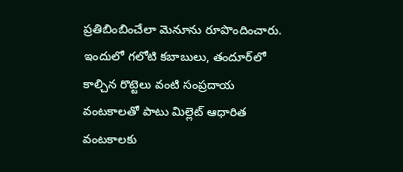ప్రతిబింబించేలా మెనూను రూపొందించారు. ఇందులో గలోటి కబాబులు, తందూర్‌లో కాల్చిన రొట్టెలు వంటి సంప్రదాయ వంటకాలతో పాటు మిల్లెట్ ఆధారిత వంటకాలకు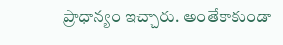ప్రాధాన్యం ఇచ్చారు. అంతేకాకుండా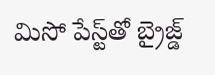మిసో పేస్ట్‌తో బ్రైజ్డ్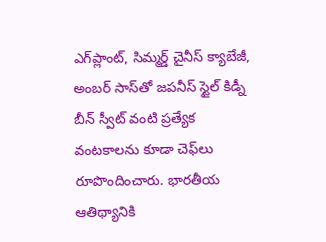ఎగ్‌ప్లాంట్, సిమ్మర్డ్ చైనీస్ క్యాబేజీ, అంబర్ సాస్‌తో జపనీస్ స్టైల్ కిడ్నీ బీన్ స్వీట్ వంటి ప్రత్యేక వంటకాలను కూడా చెఫ్‌లు రూపొందించారు. భారతీయ ఆతిథ్యానికి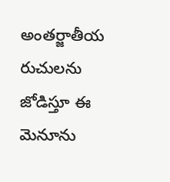అంతర్జాతీయ రుచులను జోడిస్తూ ఈ మెనూను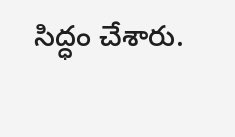సిద్ధం చేశారు.